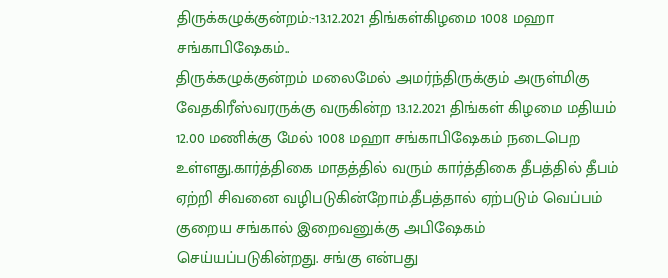திருக்கழுக்குன்றம்:-13.12.2021 திங்கள்கிழமை 1008 மஹா சங்காபிஷேகம்..
திருக்கழுக்குன்றம் மலைமேல் அமர்ந்திருக்கும் அருள்மிகு வேதகிரீஸ்வரருக்கு வருகின்ற 13.12.2021 திங்கள் கிழமை மதியம் 12.00 மணிக்கு மேல் 1008 மஹா சங்காபிஷேகம் நடைபெற உள்ளது.கார்த்திகை மாதத்தில் வரும் கார்த்திகை தீபத்தில் தீபம் ஏற்றி சிவனை வழிபடுகின்றோம்.தீபத்தால் ஏற்படும் வெப்பம் குறைய சங்கால் இறைவனுக்கு அபிஷேகம் செய்யப்படுகின்றது. சங்கு என்பது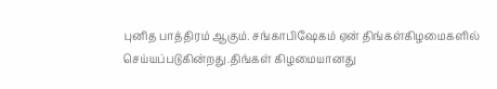புனித பாத்திரம் ஆகும். சங்காபிஷேகம் ஏன் திங்கள்கிழமைகளில் செய்யப்படுகின்றது.திங்கள் கிழமையானது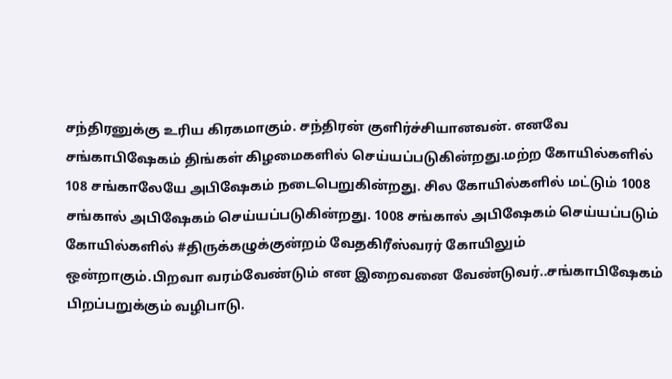சந்திரனுக்கு உரிய கிரகமாகும். சந்திரன் குளிர்ச்சியானவன். எனவே சங்காபிஷேகம் திங்கள் கிழமைகளில் செய்யப்படுகின்றது.மற்ற கோயில்களில் 108 சங்காலேயே அபிஷேகம் நடைபெறுகின்றது. சில கோயில்களில் மட்டும் 1008 சங்கால் அபிஷேகம் செய்யப்படுகின்றது. 1008 சங்கால் அபிஷேகம் செய்யப்படும் கோயில்களில் #திருக்கழுக்குன்றம் வேதகிரீஸ்வரர் கோயிலும் ஒன்றாகும்.பிறவா வரம்வேண்டும் என இறைவனை வேண்டுவர்..சங்காபிஷேகம் பிறப்பறுக்கும் வழிபாடு.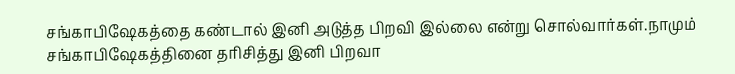சங்காபிஷேகத்தை கண்டால் இனி அடுத்த பிறவி இல்லை என்று சொல்வார்கள்.நாமும் சங்காபிஷேகத்தினை தரிசித்து இனி பிறவா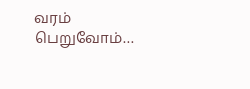வரம் பெறுவோம்…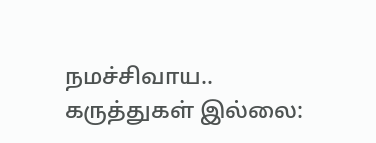நமச்சிவாய..
கருத்துகள் இல்லை: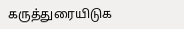கருத்துரையிடுக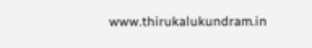www.thirukalukundram.in